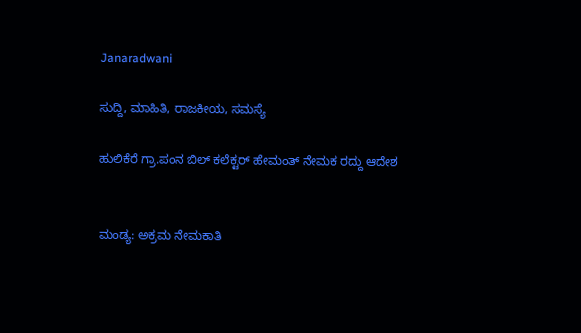Janaradwani

ಸುದ್ದಿ, ಮಾಹಿತಿ, ರಾಜಕೀಯ, ಸಮಸ್ಯೆ

ಹುಲಿಕೆರೆ ಗ್ರಾ.ಪಂನ ಬಿಲ್ ಕಲೆಕ್ಟರ್ ಹೇಮಂತ್ ನೇಮಕ ರದ್ದು ಆದೇಶ


ಮಂಡ್ಯ: ಅಕ್ರಮ ನೇಮಕಾತಿ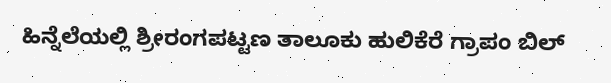ಹಿನ್ನೆಲೆಯಲ್ಲಿ ಶ್ರೀರಂಗಪಟ್ಟಣ ತಾಲೂಕು ಹುಲಿಕೆರೆ ಗ್ರಾಪಂ ಬಿಲ್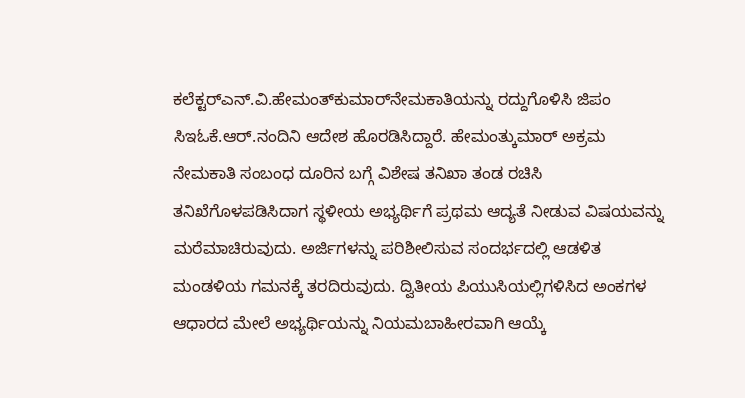ಕಲೆಕ್ಟರ್‌ಎನ್.ವಿ.ಹೇಮಂತ್‌ಕುಮಾರ್‌ನೇಮಕಾತಿಯನ್ನು ರದ್ದುಗೊಳಿಸಿ ಜಿಪಂ ಸಿಇಓಕೆ.ಆ‌ರ್.ನಂದಿನಿ ಆದೇಶ ಹೊರಡಿಸಿದ್ದಾರೆ. ಹೇಮಂತ್ಕುಮಾರ್‌ ಅಕ್ರಮ ನೇಮಕಾತಿ ಸಂಬಂಧ ದೂರಿನ ಬಗ್ಗೆ ವಿಶೇಷ ತನಿಖಾ ತಂಡ ರಚಿಸಿ ತನಿಖೆಗೊಳಪಡಿಸಿದಾಗ ಸ್ಥಳೀಯ ಅಭ್ಯರ್ಥಿಗೆ ಪ್ರಥಮ ಆದ್ಯತೆ ನೀಡುವ ವಿಷಯವನ್ನು ಮರೆಮಾಚಿರುವುದು. ಅರ್ಜಿಗಳನ್ನು ಪರಿಶೀಲಿಸುವ ಸಂದರ್ಭದಲ್ಲಿ ಆಡಳಿತ ಮಂಡಳಿಯ ಗಮನಕ್ಕೆ ತರದಿರುವುದು. ದ್ವಿತೀಯ ಪಿಯುಸಿಯಲ್ಲಿಗಳಿಸಿದ ಅಂಕಗಳ ಆಧಾರದ ಮೇಲೆ ಅಭ್ಯರ್ಥಿಯನ್ನು ನಿಯಮಬಾಹೀರವಾಗಿ ಆಯ್ಕೆ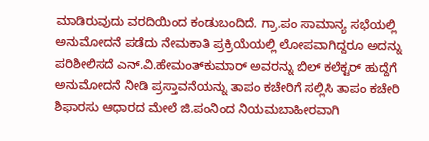ಮಾಡಿರುವುದು ವರದಿಯಿಂದ ಕಂಡುಬಂದಿದೆ. ಗ್ರಾ.ಪಂ ಸಾಮಾನ್ಯ ಸಭೆಯಲ್ಲಿ ಅನುಮೋದನೆ ಪಡೆದು ನೇಮಕಾತಿ ಪ್ರಕ್ರಿಯೆಯಲ್ಲಿ ಲೋಪವಾಗಿದ್ದರೂ ಅದನ್ನು ಪರಿಶೀಲಿಸದೆ ಎನ್.ವಿ.ಹೇಮಂತ್‌ಕುಮಾರ್‌ ಅವರನ್ನು ಬಿಲ್ ಕಲೆಕ್ಟರ್‌ ಹುದ್ದೆಗೆ ಅನುಮೋದನೆ ನೀಡಿ ಪ್ರಸ್ತಾವನೆಯನ್ನು ತಾಪಂ ಕಚೇರಿಗೆ ಸಲ್ಲಿಸಿ ತಾಪಂ ಕಚೇರಿ ಶಿಫಾರಸು ಆಧಾರದ ಮೇಲೆ ಜಿ.ಪಂನಿಂದ ನಿಯಮಬಾಹೀರವಾಗಿ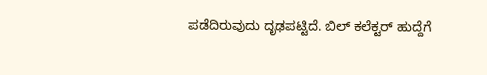ಪಡೆದಿರುವುದು ದೃಢಪಟ್ಟಿದೆ. ಬಿಲ್ ಕಲೆಕ್ಟರ್ ಹುದ್ದೆಗೆ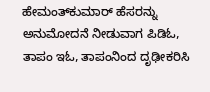ಹೇಮಂತ್‌ಕುಮಾರ್‌ ಹೆಸರನ್ನು ಅನುಮೋದನೆ ನೀಡುವಾಗ ಪಿಡಿಓ, ತಾಪಂ ಇಓ, ತಾಪಂನಿಂದ ದೃಢೀಕರಿಸಿ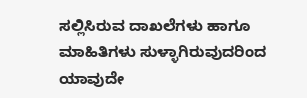ಸಲ್ಲಿಸಿರುವ ದಾಖಲೆಗಳು ಹಾಗೂ ಮಾಹಿತಿಗಳು ಸುಳ್ಳಾಗಿರುವುದರಿಂದ ಯಾವುದೇ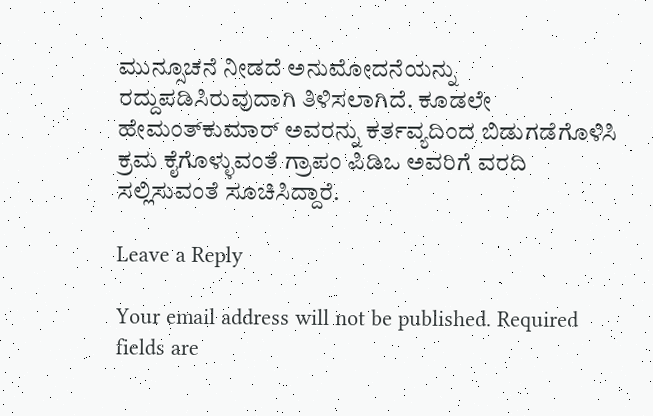ಮುನ್ಸೂಚನೆ ನೀಡದೆ ಅನುಮೋದನೆಯನ್ನು ರದ್ದುಪಡಿಸಿರುವುದಾಗಿ ತಿಳಿಸಲಾಗಿದೆ. ಕೂಡಲೇ ಹೇಮಂತ್‌ಕುಮಾರ್‌ ಅವರನ್ನು ಕರ್ತವ್ಯದಿಂದ ಬಿಡುಗಡೆಗೊಳಿಸಿ ಕ್ರಮ ಕೈಗೊಳ್ಳುವಂತೆ ಗ್ರಾಪಂ ಪಿಡಿಒ ಅವರಿಗೆ ವರದಿ ಸಲ್ಲಿಸುವಂತೆ ಸೂಚಿಸಿದ್ದಾರೆ.

Leave a Reply

Your email address will not be published. Required fields are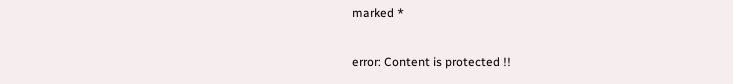marked *

error: Content is protected !!